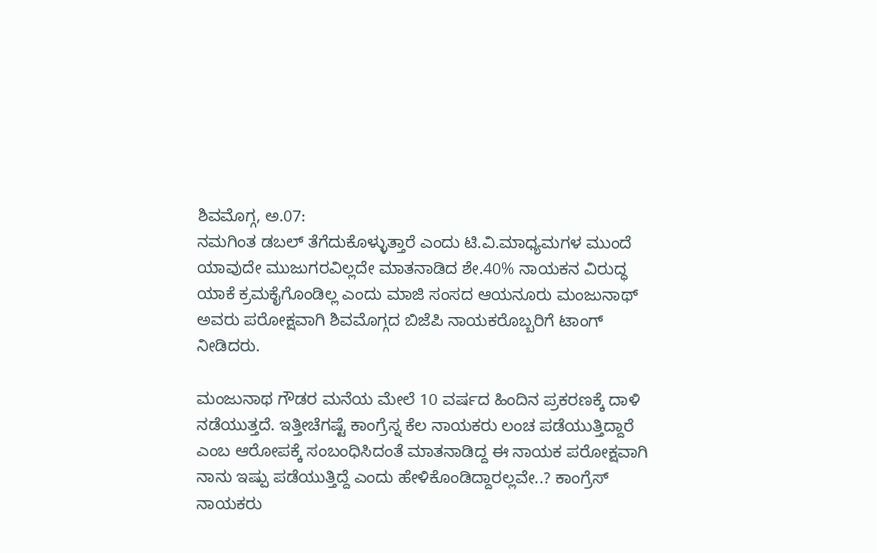ಶಿವಮೊಗ್ಗ, ಅ.07:
ನಮಗಿಂತ ಡಬಲ್ ತೆಗೆದುಕೊಳ್ಳುತ್ತಾರೆ ಎಂದು ಟಿ.ವಿ.ಮಾಧ್ಯಮಗಳ ಮುಂದೆ ಯಾವುದೇ ಮುಜುಗರವಿಲ್ಲದೇ ಮಾತನಾಡಿದ ಶೇ.40% ನಾಯಕನ ವಿರುದ್ಧ ಯಾಕೆ ಕ್ರಮಕೈಗೊಂಡಿಲ್ಲ ಎಂದು ಮಾಜಿ ಸಂಸದ ಆಯನೂರು ಮಂಜುನಾಥ್ ಅವರು ಪರೋಕ್ಷವಾಗಿ ಶಿವಮೊಗ್ಗದ ಬಿಜೆಪಿ ನಾಯಕರೊಬ್ಬರಿಗೆ ಟಾಂಗ್ ನೀಡಿದರು.

ಮಂಜುನಾಥ ಗೌಡರ ಮನೆಯ ಮೇಲೆ 10 ವರ್ಷದ ಹಿಂದಿನ ಪ್ರಕರಣಕ್ಕೆ ದಾಳಿ ನಡೆಯುತ್ತದೆ. ಇತ್ತೀಚೆಗಷ್ಟೆ ಕಾಂಗ್ರೆಸ್ನ ಕೆಲ ನಾಯಕರು ಲಂಚ ಪಡೆಯುತ್ತಿದ್ದಾರೆ ಎಂಬ ಆರೋಪಕ್ಕೆ ಸಂಬಂಧಿಸಿದಂತೆ ಮಾತನಾಡಿದ್ದ ಈ ನಾಯಕ ಪರೋಕ್ಷವಾಗಿ ನಾನು ಇಷ್ಪು ಪಡೆಯುತ್ತಿದ್ದೆ ಎಂದು ಹೇಳಿಕೊಂಡಿದ್ದಾರಲ್ಲವೇ..? ಕಾಂಗ್ರೆಸ್ ನಾಯಕರು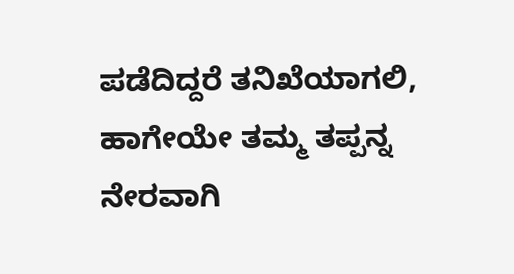ಪಡೆದಿದ್ದರೆ ತನಿಖೆಯಾಗಲಿ, ಹಾಗೇಯೇ ತಮ್ಮ ತಪ್ಪನ್ನ ನೇರವಾಗಿ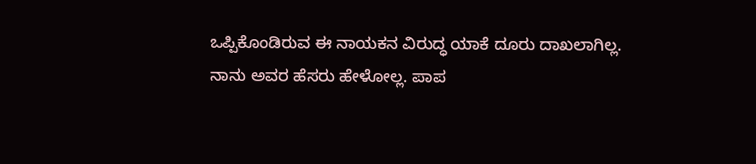ಒಪ್ಪಿಕೊಂಡಿರುವ ಈ ನಾಯಕನ ವಿರುದ್ಧ ಯಾಕೆ ದೂರು ದಾಖಲಾಗಿಲ್ಲ. ನಾನು ಅವರ ಹೆಸರು ಹೇಳೋಲ್ಲ. ಪಾಪ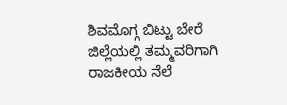ಶಿವಮೊಗ್ಗ ಬಿಟ್ಟು ಬೇರೆ ಜಿಲ್ಲೆಯಲ್ಲಿ ತಮ್ಮವರಿಗಾಗಿ ರಾಜಕೀಯ ನೆಲೆ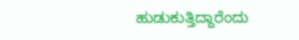ಹುಡುಕುತ್ತಿದ್ದಾರೆಂದು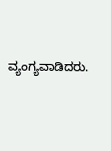ವ್ಯಂಗ್ಯವಾಡಿದರು.